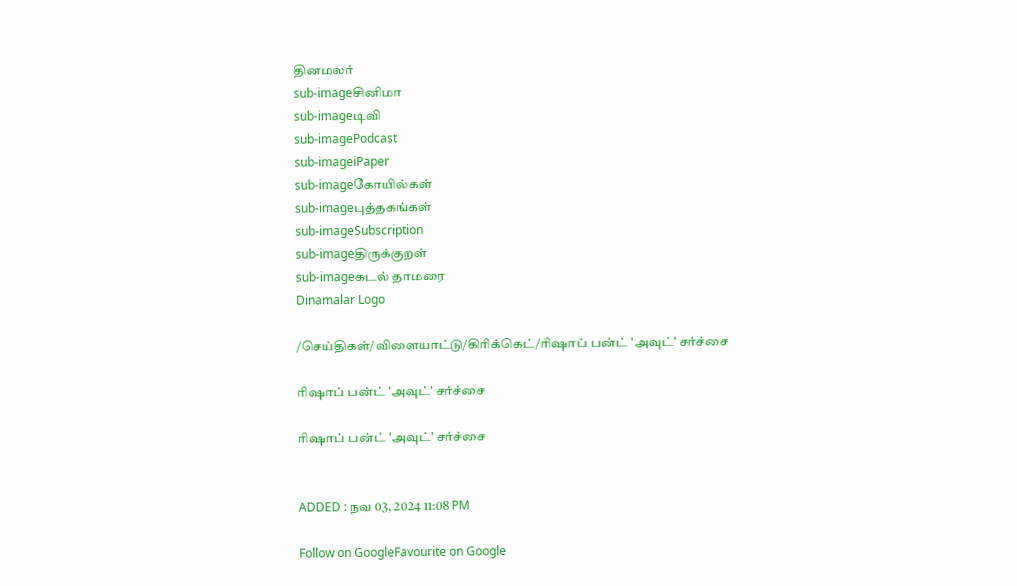தினமலர்
sub-imageசினிமா
sub-imageடிவி
sub-imagePodcast
sub-imageiPaper
sub-imageகோயில்கள்
sub-imageபுத்தகங்கள்
sub-imageSubscription
sub-imageதிருக்குறள்
sub-imageகடல் தாமரை
Dinamalar Logo

/செய்திகள்/விளையாட்டு/கிரிக்கெட்/ரிஷாப் பன்ட் 'அவுட்' சர்ச்சை

ரிஷாப் பன்ட் 'அவுட்' சர்ச்சை

ரிஷாப் பன்ட் 'அவுட்' சர்ச்சை


ADDED : நவ 03, 2024 11:08 PM

Follow on GoogleFavourite on Google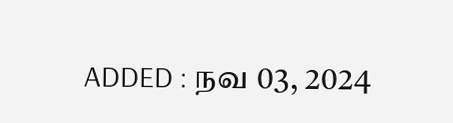ADDED : நவ 03, 2024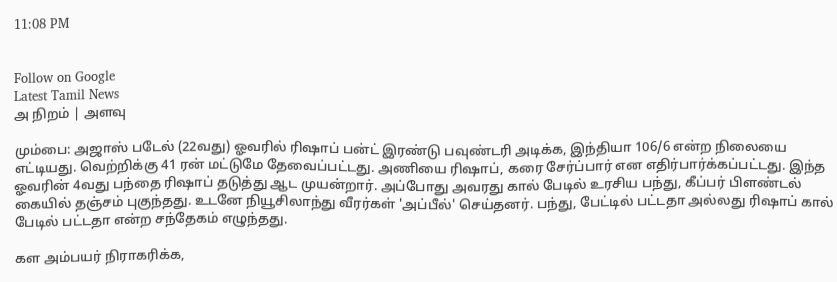11:08 PM


Follow on Google
Latest Tamil News
அ நிறம் | அளவு

மும்பை: அஜாஸ் படேல் (22வது) ஓவரில் ரிஷாப் பன்ட் இரண்டு பவுண்டரி அடிக்க, இந்தியா 106/6 என்ற நிலையை எட்டியது. வெற்றிக்கு 41 ரன் மட்டுமே தேவைப்பட்டது. அணியை ரிஷாப், கரை சேர்ப்பார் என எதிர்பார்க்கப்பட்டது. இந்த ஓவரின் 4வது பந்தை ரிஷாப் தடுத்து ஆட முயன்றார். அப்போது அவரது கால் பேடில் உரசிய பந்து, கீப்பர் பிளண்டல் கையில் தஞ்சம் புகுந்தது. உடனே நியூசிலாந்து வீரர்கள் 'அப்பீல்' செய்தனர். பந்து, பேட்டில் பட்டதா அல்லது ரிஷாப் கால் பேடில் பட்டதா என்ற சந்தேகம் எழுந்தது.

கள அம்பயர் நிராகரிக்க,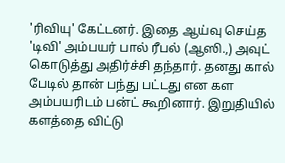'ரிவியு' கேட்டனர். இதை ஆய்வு செய்த 'டிவி' அம்பயர் பால் ரீபல் (ஆஸி.,) அவுட் கொடுத்து அதிர்ச்சி தந்தார். தனது கால் பேடில் தான் பந்து பட்டது என கள அம்பயரிடம் பன்ட் கூறினார். இறுதியில் களத்தை விட்டு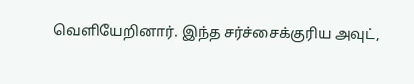வெளியேறினார். இந்த சர்ச்சைக்குரிய அவுட்,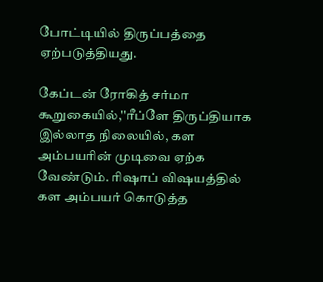போட்டியில் திருப்பத்தை ஏற்படுத்தியது.

கேப்டன் ரோகித் சர்மா கூறுகையில்,''ரீப்ளே திருப்தியாக இல்லாத நிலையில், கள அம்பயரின் முடிவை ஏற்க வேண்டும். ரிஷாப் விஷயத்தில் கள அம்பயர் கொடுத்த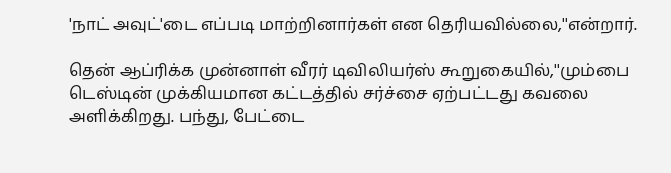'நாட் அவுட்'டை எப்படி மாற்றினார்கள் என தெரியவில்லை,''என்றார்.

தென் ஆப்ரிக்க முன்னாள் வீரர் டிவிலியர்ஸ் கூறுகையில்,''மும்பை டெஸ்டின் முக்கியமான கட்டத்தில் சர்ச்சை ஏற்பட்டது கவலை அளிக்கிறது. பந்து, பேட்டை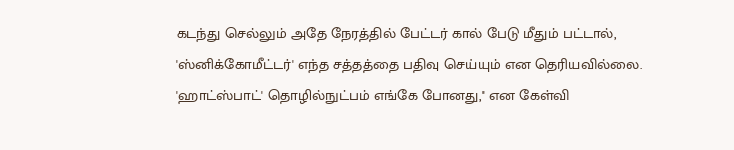கடந்து செல்லும் அதே நேரத்தில் பேட்டர் கால் பேடு மீதும் பட்டால், 'ஸ்னிக்கோமீட்டர்' எந்த சத்தத்தை பதிவு செய்யும் என தெரியவில்லை. 'ஹாட்ஸ்பாட்' தொழில்நுட்பம் எங்கே போனது,'' என கேள்வி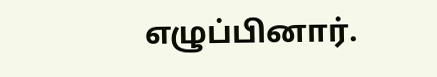எழுப்பினார்.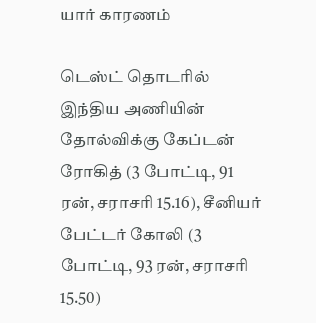யார் காரணம்

டெஸ்ட் தொடரில் இந்திய அணியின் தோல்விக்கு கேப்டன் ரோகித் (3 போட்டி, 91 ரன், சராசரி 15.16), சீனியர் பேட்டர் கோலி (3 போட்டி, 93 ரன், சராசரி 15.50)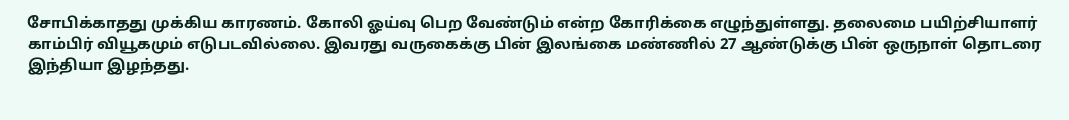சோபிக்காதது முக்கிய காரணம். கோலி ஓய்வு பெற வேண்டும் என்ற கோரிக்கை எழுந்துள்ளது. தலைமை பயிற்சியாளர் காம்பிர் வியூகமும் எடுபடவில்லை. இவரது வருகைக்கு பின் இலங்கை மண்ணில் 27 ஆண்டுக்கு பின் ஒருநாள் தொடரை இந்தியா இழந்தது.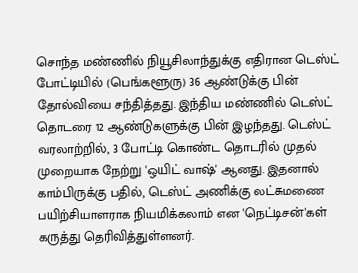சொந்த மண்ணில் நியூசிலாந்துக்கு எதிரான டெஸ்ட் போட்டியில் (பெங்களூரு) 36 ஆண்டுக்கு பின் தோல்வியை சந்தித்தது. இந்திய மண்ணில் டெஸ்ட் தொடரை 12 ஆண்டுகளுக்கு பின் இழந்தது. டெஸ்ட் வரலாற்றில், 3 போட்டி கொண்ட தொடரில் முதல் முறையாக நேற்று 'ஒயிட் வாஷ்' ஆனது. இதனால் காம்பிருக்கு பதில், டெஸ்ட் அணிக்கு லட்சுமணை பயிற்சியாளராக நியமிக்கலாம் என 'நெட்டிசன்'கள் கருத்து தெரிவித்துள்ளனர்.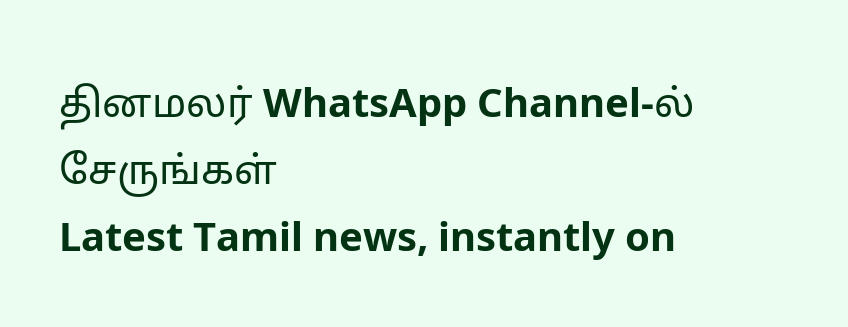தினமலர் WhatsApp Channel-ல் சேருங்கள்
Latest Tamil news, instantly on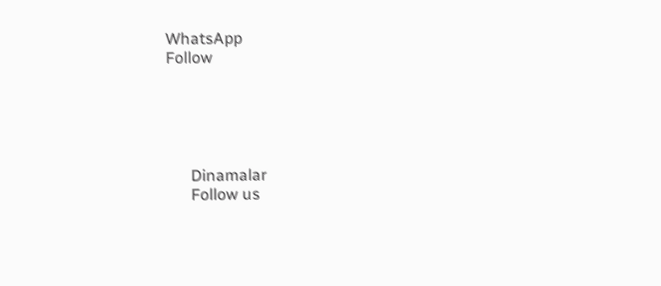WhatsApp
Follow





      Dinamalar
      Follow us